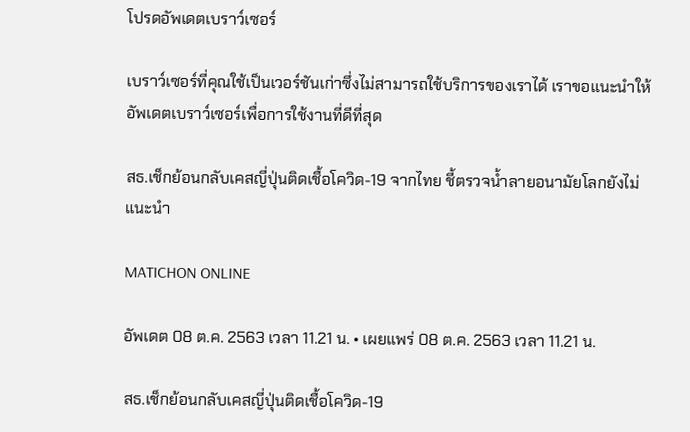โปรดอัพเดตเบราว์เซอร์

เบราว์เซอร์ที่คุณใช้เป็นเวอร์ชันเก่าซึ่งไม่สามารถใช้บริการของเราได้ เราขอแนะนำให้อัพเดตเบราว์เซอร์เพื่อการใช้งานที่ดีที่สุด

สธ.เช็กย้อนกลับเคสญี่ปุ่นติดเชื้อโควิด-19 จากไทย ชี้ตรวจน้ำลายอนามัยโลกยังไม่แนะนำ

MATICHON ONLINE

อัพเดต 08 ต.ค. 2563 เวลา 11.21 น. • เผยแพร่ 08 ต.ค. 2563 เวลา 11.21 น.

สธ.เช็กย้อนกลับเคสญี่ปุ่นติดเชื้อโควิด-19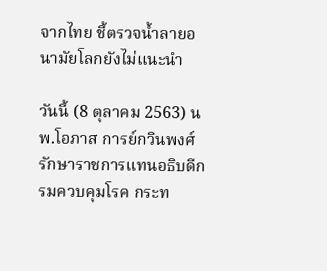จากไทย ชี้ตรวจน้ำลายอนามัยโลกยังไม่แนะนำ

วันนี้ (8 ตุลาคม 2563) นพ.โอภาส การย์กวินพงศ์ รักษาราชการแทนอธิบดีกรมควบคุมโรค กระท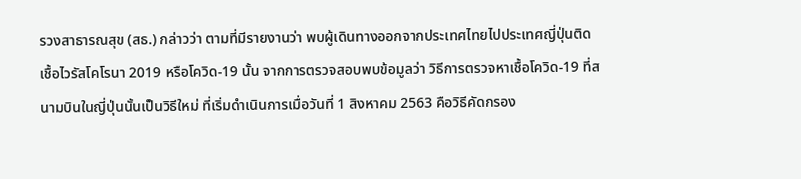รวงสาธารณสุข (สธ.) กล่าวว่า ตามที่มีรายงานว่า พบผู้เดินทางออกจากประเทศไทยไปประเทศญี่ปุ่นติดเชื้อไวรัสโคโรนา 2019 หรือโควิด-19 นั้น จากการตรวจสอบพบข้อมูลว่า วิธีการตรวจหาเชื้อโควิด-19 ที่สนามบินในญี่ปุ่นนั้นเป็นวิธีใหม่ ที่เริ่มดำเนินการเมื่อวันที่ 1 สิงหาคม 2563 คือวิธีคัดกรอง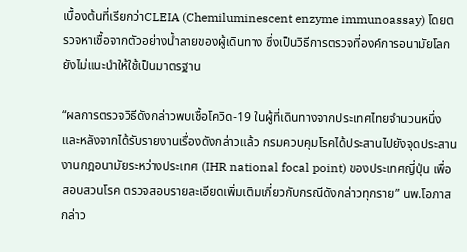เบื้องต้นที่เรียกว่าCLEIA (Chemiluminescent enzyme immunoassay) โดยตรวจหาเชื้อจากตัวอย่างน้ำลายของผู้เดินทาง ซึ่งเป็นวิธีการตรวจที่องค์การอนามัยโลกยังไม่แนะนำให้ใช้เป็นมาตรฐาน

“ผลการตรวจวิธีดังกล่าวพบเชื้อโควิด-19 ในผู้ที่เดินทางจากประเทศไทยจำนวนหนึ่ง และหลังจากได้รับรายงานเรื่องดังกล่าวแล้ว กรมควบคุมโรคได้ประสานไปยังจุดประสานงานกฎอนามัยระหว่างประเทศ (IHR national focal point) ของประเทศญี่ปุ่น เพื่อสอบสวนโรค ตรวจสอบรายละเอียดเพิ่มเติมเกี่ยวกับกรณีดังกล่าวทุกราย” นพ.โอภาส กล่าว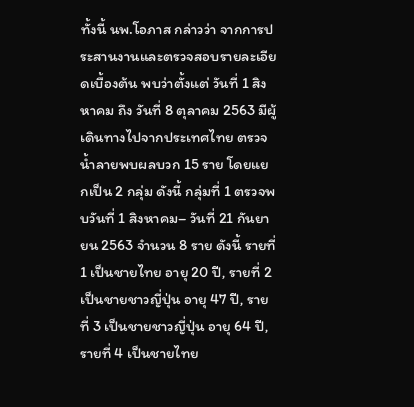ทั้งนี้ นพ.โอภาส กล่าวว่า จากการประสานงานและตรวจสอบรายละเอียดเบื้องต้น พบว่าตั้งแต่ วันที่ 1 สิงหาคม ถึง วันที่ 8 ตุลาคม 2563 มีผู้เดินทางไปจากประเทศไทย ตรวจน้ำลายพบผลบวก 15 ราย โดยแยกเป็น 2 กลุ่ม ดังนี้ กลุ่มที่ 1 ตรวจพบวันที่ 1 สิงหาคม– วันที่ 21 กันยายน 2563 จำนวน 8 ราย ดังนี้ รายที่ 1 เป็นชายไทย อายุ 20 ปี, รายที่ 2 เป็นชายชาวญี่ปุ่น อายุ 47 ปี, รายที่ 3 เป็นชายชาวญี่ปุ่น อายุ 64 ปี, รายที่ 4 เป็นชายไทย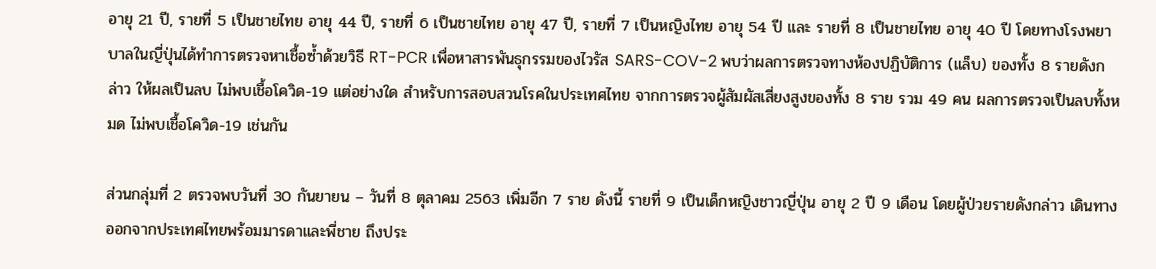อายุ 21 ปี, รายที่ 5 เป็นชายไทย อายุ 44 ปี, รายที่ 6 เป็นชายไทย อายุ 47 ปี, รายที่ 7 เป็นหญิงไทย อายุ 54 ปี และ รายที่ 8 เป็นชายไทย อายุ 40 ปี โดยทางโรงพยาบาลในญี่ปุ่นได้ทำการตรวจหาเชื้อซ้ำด้วยวิธี RT-PCR เพื่อหาสารพันธุกรรมของไวรัส SARS-COV-2 พบว่าผลการตรวจทางห้องปฏิบัติการ (แล็บ) ของทั้ง 8 รายดังกล่าว ให้ผลเป็นลบ ไม่พบเชื้อโควิด-19 แต่อย่างใด สำหรับการสอบสวนโรคในประเทศไทย จากการตรวจผู้สัมผัสเสี่ยงสูงของทั้ง 8 ราย รวม 49 คน ผลการตรวจเป็นลบทั้งหมด ไม่พบเชื้อโควิด-19 เช่นกัน

ส่วนกลุ่มที่ 2 ตรวจพบวันที่ 30 กันยายน – วันที่ 8 ตุลาคม 2563 เพิ่มอีก 7 ราย ดังนี้ รายที่ 9 เป็นเด็กหญิงชาวญี่ปุ่น อายุ 2 ปี 9 เดือน โดยผู้ป่วยรายดังกล่าว เดินทางออกจากประเทศไทยพร้อมมารดาและพี่ชาย ถึงประ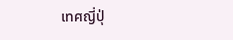เทศญี่ปุ่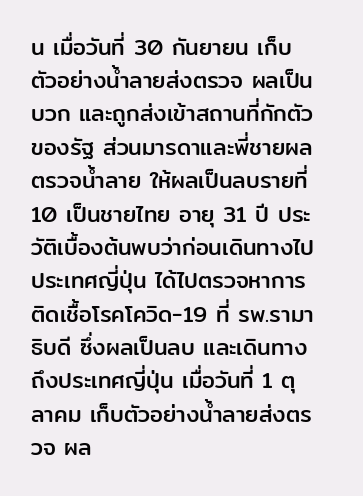น เมื่อวันที่ 30 กันยายน เก็บตัวอย่างน้ำลายส่งตรวจ ผลเป็นบวก และถูกส่งเข้าสถานที่กักตัวของรัฐ ส่วนมารดาและพี่ชายผลตรวจน้ำลาย ให้ผลเป็นลบรายที่ 10 เป็นชายไทย อายุ 31 ปี ประวัติเบื้องต้นพบว่าก่อนเดินทางไปประเทศญี่ปุ่น ได้ไปตรวจหาการติดเชื้อโรคโควิด-19 ที่ รพ.รามาธิบดี ซึ่งผลเป็นลบ และเดินทางถึงประเทศญี่ปุ่น เมื่อวันที่ 1 ตุลาคม เก็บตัวอย่างน้ำลายส่งตรวจ ผล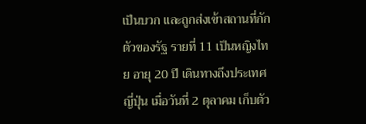เป็นบวก และถูกส่งเข้าสถานที่กักตัวของรัฐ รายที่ 11 เป็นหญิงไทย อายุ 20 ปี เดินทางถึงประเทศญี่ปุ่น เมื่อวันที่ 2 ตุลาคม เก็บตัว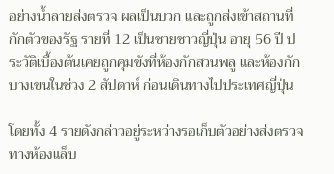อย่างน้ำลายส่งตรวจ ผลเป็นบวก และถูกส่งเข้าสถานที่กักตัวของรัฐ รายที่ 12 เป็นชายชาวญี่ปุ่น อายุ 56 ปี ประวัติเบื้องต้นเคยถูกคุมขังที่ห้องกักสวนพลู และห้องกักบางเขนในช่วง 2 สัปดาห์ ก่อนเดินทางไปประเทศญี่ปุ่น

โดยทั้ง 4 รายดังกล่าวอยู่ระหว่างรอเก็บตัวอย่างส่งตรวจทางห้องแล็บ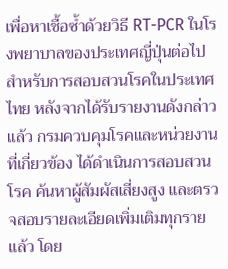เพื่อหาเชื้อซ้ำด้วยวิธี RT-PCR ในโรงพยาบาลของประเทศญี่ปุ่นต่อไป สำหรับการสอบสวนโรคในประเทศไทย หลังจากได้รับรายงานดังกล่าวแล้ว กรมควบคุมโรคและหน่วยงานที่เกี่ยวข้อง ได้ดำเนินการสอบสวนโรค ค้นหาผู้สัมผัสเสี่ยงสูง และตรวจสอบรายละเอียดเพิ่มเติมทุกรายแล้ว โดย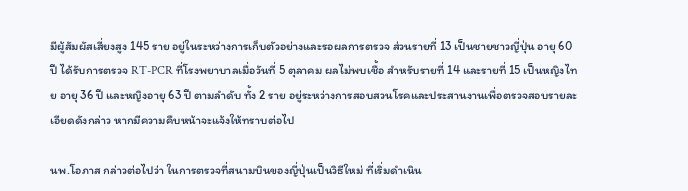มีผู้สัมผัสเสี่ยงสูง 145 ราย อยู่ในระหว่างการเก็บตัวอย่างและรอผลการตรวจ ส่วนรายที่ 13 เป็นชายชาวญี่ปุ่น อายุ 60 ปี ได้รับการตรวจ RT-PCR ที่โรงพยาบาลเมื่อวันที่ 5 ตุลาคม ผลไม่พบเชื้อ สำหรับรายที่ 14 และรายที่ 15 เป็นหญิงไทย อายุ 36 ปี และหญิงอายุ 63 ปี ตามลำดับ ทั้ง 2 ราย อยู่ระหว่างการสอบสวนโรคและประสานงานเพื่อตรวจสอบรายละเอียดดังกล่าว หากมีความคืบหน้าจะแจ้งให้ทราบต่อไป

นพ.โอภาส กล่าวต่อไปว่า ในการตรวจที่สนามบินของญี่ปุ่นเป็นวิธีใหม่ ที่เริ่มดำเนิน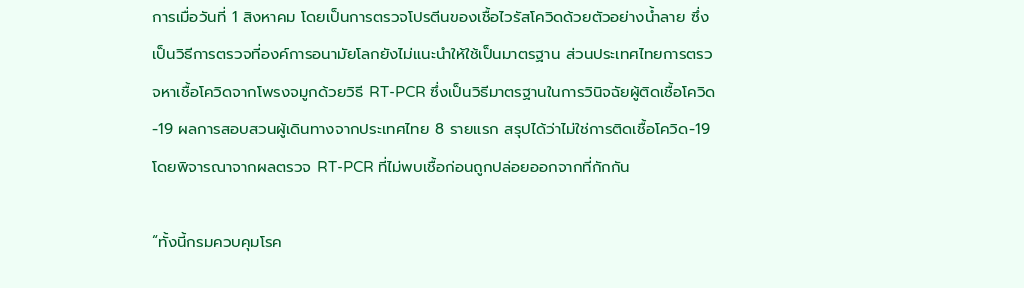การเมื่อวันที่ 1 สิงหาคม โดยเป็นการตรวจโปรตีนของเชื้อไวรัสโควิดด้วยตัวอย่างน้ำลาย ซึ่งเป็นวิธีการตรวจที่องค์การอนามัยโลกยังไม่แนะนำให้ใช้เป็นมาตรฐาน ส่วนประเทศไทยการตรวจหาเชื้อโควิดจากโพรงจมูกด้วยวิธี RT-PCR ซึ่งเป็นวิธีมาตรฐานในการวินิจฉัยผู้ติดเชื้อโควิด-19 ผลการสอบสวนผู้เดินทางจากประเทศไทย 8 รายแรก สรุปได้ว่าไม่ใช่การติดเชื้อโควิด-19 โดยพิจารณาจากผลตรวจ RT-PCR ที่ไม่พบเชื้อก่อนถูกปล่อยออกจากที่กักกัน

“ทั้งนี้กรมควบคุมโรค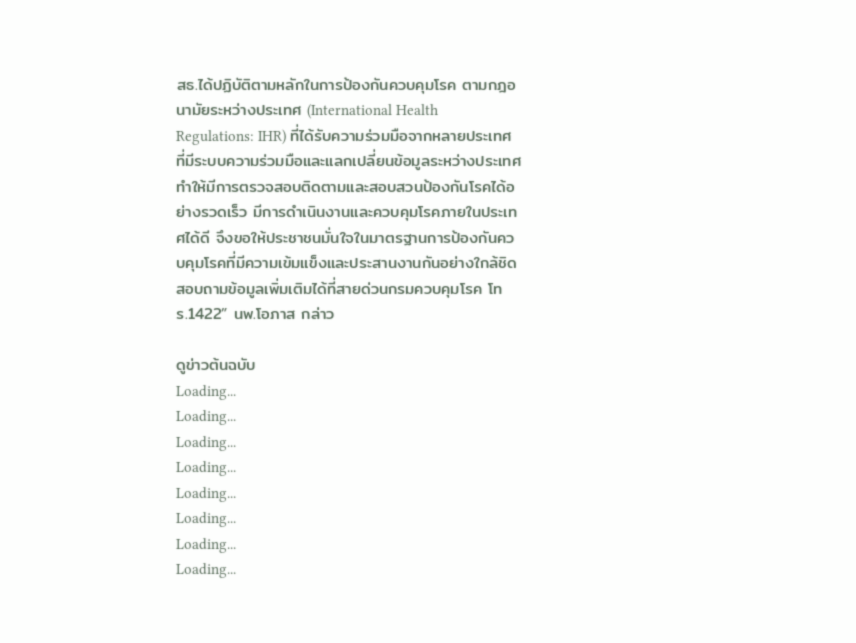สธ.ได้ปฏิบัติตามหลักในการป้องกันควบคุมโรค ตามกฎอนามัยระหว่างประเทศ (International Health Regulations: IHR) ที่ได้รับความร่วมมือจากหลายประเทศที่มีระบบความร่วมมือและแลกเปลี่ยนข้อมูลระหว่างประเทศ ทำให้มีการตรวจสอบติดตามและสอบสวนป้องกันโรคได้อย่างรวดเร็ว มีการดำเนินงานและควบคุมโรคภายในประเทศได้ดี จึงขอให้ประชาชนมั่นใจในมาตรฐานการป้องกันควบคุมโรคที่มีความเข้มแข็งและประสานงานกันอย่างใกล้ชิด สอบถามข้อมูลเพิ่มเติมได้ที่สายด่วนกรมควบคุมโรค โทร.1422” นพ.โอภาส กล่าว

ดูข่าวต้นฉบับ
Loading...
Loading...
Loading...
Loading...
Loading...
Loading...
Loading...
Loading...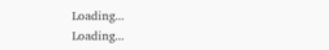Loading...
Loading...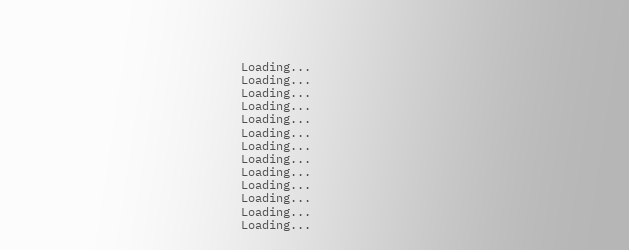Loading...
Loading...
Loading...
Loading...
Loading...
Loading...
Loading...
Loading...
Loading...
Loading...
Loading...
Loading...
Loading...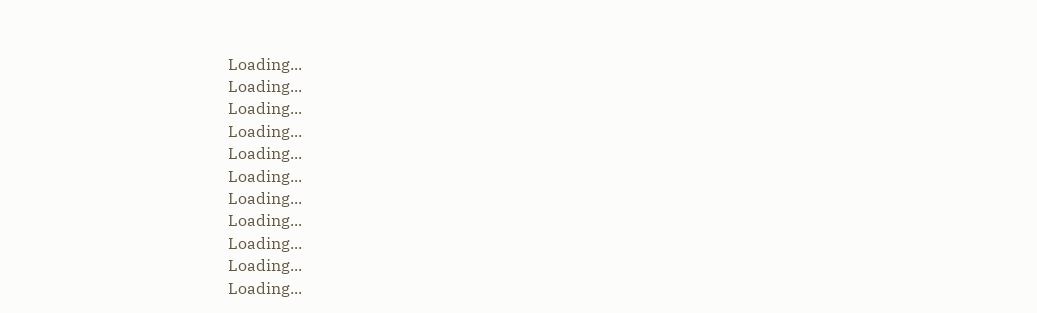Loading...
Loading...
Loading...
Loading...
Loading...
Loading...
Loading...
Loading...
Loading...
Loading...
Loading...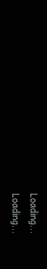Loading...
Loading...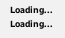Loading...
Loading...